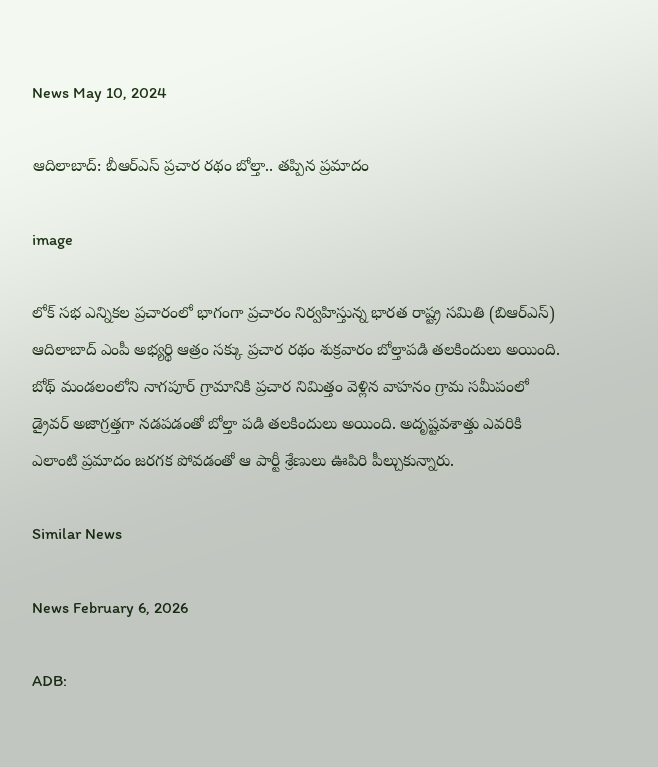News May 10, 2024

ఆదిలాబాద్: బీఆర్ఎస్ ప్రచార రథం బోల్తా.. తప్పిన ప్రమాదం

image

లోక్ సభ ఎన్నికల ప్రచారంలో భాగంగా ప్రచారం నిర్వహిస్తున్న భారత రాష్ట్ర సమితి (బిఆర్ఎస్) ఆదిలాబాద్ ఎంపీ అభ్యర్థి ఆత్రం సక్కు ప్రచార రథం శుక్రవారం బోల్తాపడి తలకిందులు అయింది. బోథ్ మండలంలోని నాగపూర్ గ్రామానికి ప్రచార నిమిత్తం వెళ్లిన వాహనం గ్రామ సమీపంలో డ్రైవర్ అజాగ్రత్తగా నడపడంతో బోల్తా పడి తలకిందులు అయింది. అదృష్టవశాత్తు ఎవరికి ఎలాంటి ప్రమాదం జరగక పోవడంతో ఆ పార్టీ శ్రేణులు ఊపిరి పీల్చుకున్నారు.

Similar News

News February 6, 2026

ADB: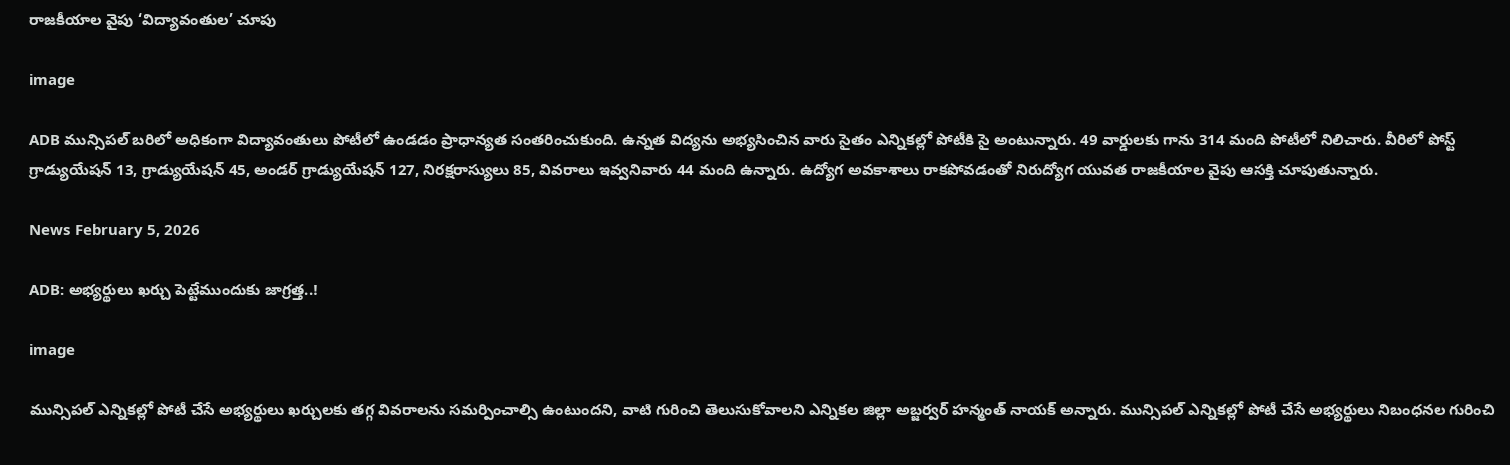రాజకీయాల వైపు ‘విద్యావంతుల’ చూపు

image

ADB మున్సిపల్ బరిలో అధికంగా విద్యావంతులు పోటీలో ఉండడం ప్రాధాన్యత సంతరించుకుంది. ఉన్నత విద్యను అభ్యసించిన వారు సైతం ఎన్నికల్లో పోటీకి సై అంటున్నారు. 49 వార్డులకు గాను 314 మంది పోటీలో నిలిచారు. వీరిలో పోస్ట్ గ్రాడ్యుయేషన్ 13, గ్రాడ్యుయేషన్ 45, అండర్ గ్రాడ్యుయేషన్ 127, నిరక్షరాస్యులు 85, వివరాలు ఇవ్వనివారు 44 మంది ఉన్నారు. ఉద్యోగ అవకాశాలు రాకపోవడంతో నిరుద్యోగ యువత రాజకీయాల వైపు ఆసక్తి చూపుతున్నారు.

News February 5, 2026

ADB: అభ్యర్థులు ఖర్చు పెట్టేముందుకు జాగ్రత్త..!

image

మున్సిపల్ ఎన్నికల్లో పోటీ చేసే అభ్యర్థులు ఖర్చులకు తగ్గ వివరాలను సమర్పించాల్సి ఉంటుందని, వాటి గురించి తెలుసుకోవాలని ఎన్నికల జిల్లా అబ్జర్వర్ హన్మంత్ నాయక్ అన్నారు. మున్సిపల్ ఎన్నికల్లో పోటీ చేసే అభ్యర్థులు నిబంధనల గురించి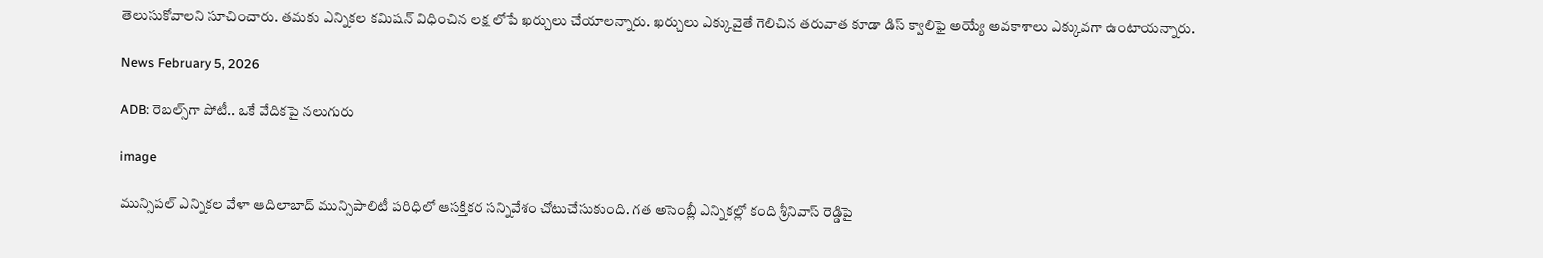తెలుసుకోవాలని సూచించారు. తమకు ఎన్నికల కమిషన్ విధించిన లక్ష లోపే ఖర్చులు చేయాలన్నారు. ఖర్చులు ఎక్కువైతే గెలిచిన తరువాత కూడా డిస్ క్వాలిఫై అయ్యే అవకాశాలు ఎక్కువగా ఉంటాయన్నారు.

News February 5, 2026

ADB: రెబల్స్‌గా పోటీ.. ఒకే వేదికపై నలుగురు

image

మున్సిపల్ ఎన్నికల వేళా ఆదిలాబాద్ మున్సిపాలిటీ పరిధిలో ఆసక్తికర సన్నివేశం చోటుచేసుకుంది. గత అసెంబ్లీ ఎన్నికల్లో కంది శ్రీనివాస్ రెడ్డిపై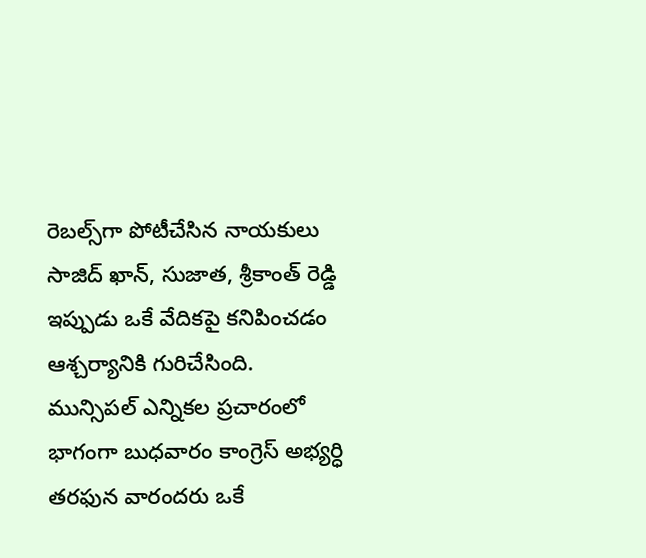రెబల్స్‌గా పోటీచేసిన నాయకులు సాజిద్ ఖాన్, సుజాత, శ్రీకాంత్ రెడ్డి ఇప్పుడు ఒకే వేదికపై కనిపించడం ఆశ్చర్యానికి గురిచేసింది. మున్సిపల్ ఎన్నికల ప్రచారంలో భాగంగా బుధవారం కాంగ్రెస్ అభ్యర్ధి తరఫున వారందరు ఒకే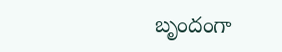బృందంగా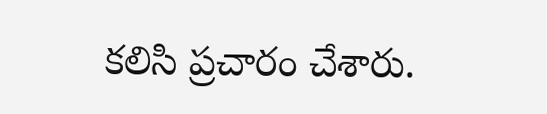కలిసి ప్రచారం చేశారు.